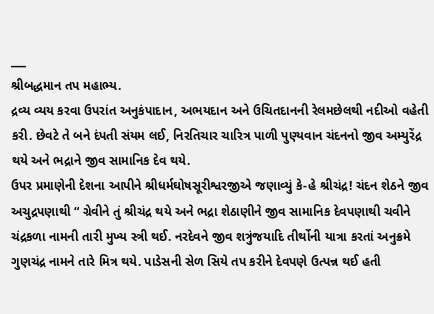___
શ્રીબદ્ધમાન તપ મહાભ્ય.
દ્રવ્ય વ્યય કરવા ઉપરાંત અનુકંપાદાન, અભયદાન અને ઉચિતદાનની રેલમછેલથી નદીઓ વહેતી કરી. છેવટે તે બને દંપતી સંયમ લઈ, નિરતિચાર ચારિત્ર પાળી પુણ્યવાન ચંદનનો જીવ અમ્યુરેંદ્ર થયે અને ભદ્રાને જીવ સામાનિક દેવ થયે.
ઉપર પ્રમાણેની દેશના આપીને શ્રીધર્મઘોષસૂરીશ્વરજીએ જણાવ્યું કે-હે શ્રીચંદ્ર! ચંદન શેઠને જીવ અચુદ્રપણાથી “ ગ્રેવીને તું શ્રીચંદ્ર થયે અને ભદ્રા શેઠાણીને જીવ સામાનિક દેવપણાથી ચવીને ચંદ્રકળા નામની તારી મુખ્ય સ્ત્રી થઈ. નરદેવને જીવ શત્રુંજયાદિ તીર્થોની યાત્રા કરતાં અનુક્રમે ગુણચંદ્ર નામને તારે મિત્ર થયે. પાડેસની સેળ સિયે તપ કરીને દેવપણે ઉત્પન્ન થઈ હતી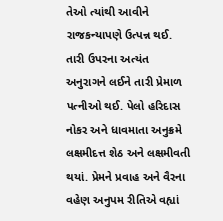તેઓ ત્યાંથી આવીને રાજકન્યાપણે ઉત્પન્ન થઈ. તારી ઉપરના અત્યંત અનુરાગને લઈને તારી પ્રેમાળ પત્નીઓ થઈ. પેલો હરિદાસ નોકર અને ધાવમાતા અનુક્રમે લક્ષમીદત્ત શેઠ અને લક્ષમીવતી થયાં. પ્રેમને પ્રવાહ અને વૈરના વહેણ અનુપમ રીતિએ વહ્યાં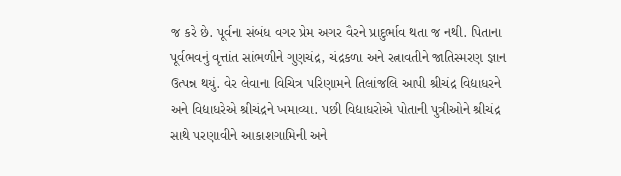જ કરે છે. પૂર્વના સંબંધ વગર પ્રેમ અગર વૈરને પ્રાદુર્ભાવ થતા જ નથી. પિતાના પૂર્વભવનું વૃત્તાંત સાંભળીને ગુણચંદ્ર, ચંદ્રકળા અને રત્નાવતીને જાતિસ્મરણ જ્ઞાન ઉત્પન્ન થયું. વેર લેવાના વિચિત્ર પરિણામને તિલાંજલિ આપી શ્રીચંદ્ર વિદ્યાધરને અને વિદ્યાધરેએ શ્રીચંદ્રને ખમાવ્યા. પછી વિદ્યાધરોએ પોતાની પુત્રીઓને શ્રીચંદ્ર સાથે પરણાવીને આકાશગામિની અને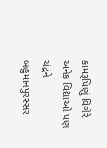કામરૂપિણું વિગેરે અનેક વિદ્યાઓ પણ ચંદ્રને બહુમાનપુરસ્સર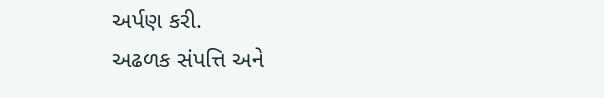અર્પણ કરી.
અઢળક સંપત્તિ અને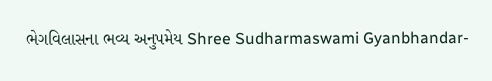ભેગવિલાસના ભવ્ય અનુપમેય Shree Sudharmaswami Gyanbhandar-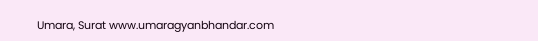Umara, Surat www.umaragyanbhandar.com